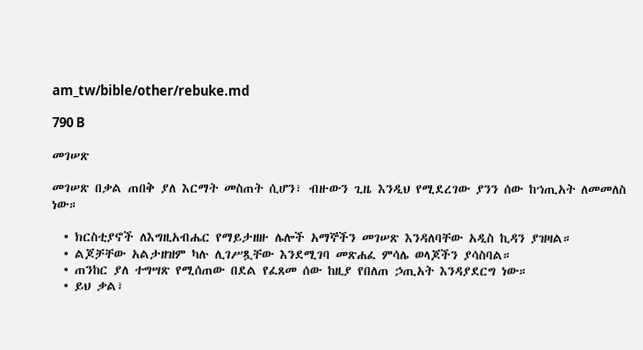am_tw/bible/other/rebuke.md

790 B

መገሠጽ

መገሠጽ በቃል ጠበቅ ያለ እርማት መስጠት ሲሆን፣ ብዙውን ጊዜ እንዲህ የሚደረገው ያንን ሰው ከኀጢአት ለመመለስ ነው።

  • ክርስቲያኖች ለእግዚአብሔር የማይታዘዙ ሌሎች አማኞችን መገሠጽ እንዳለባቸው አዲስ ኪዳን ያዝዛል።
  • ልጆቻቸው አልታዘዝም ካሉ ሊገሥጿቸው እንደሚገባ መጽሐፈ ምሳሌ ወላጆችን ያሳስባል።
  • ጠንከር ያለ ተግሣጽ የሚሰጠው በደል የፈጸመ ሰው ከዚያ የበለጠ ኃጢአት እንዳያደርግ ነው።
  • ይህ ቃል፣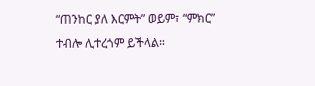“ጠንከር ያለ እርምት” ወይም፣ “ምክር” ተብሎ ሊተረጎም ይችላል።